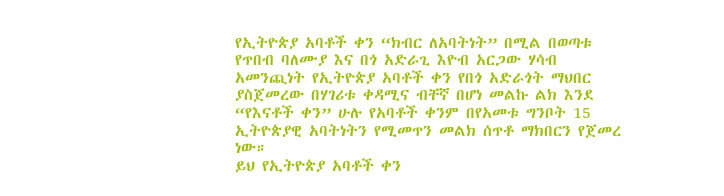የኢትዮጵያ አባቶች ቀን “ክብር ለአባትነት” በሚል በወጣቱ የጥበብ ባለሙያ እና በጎ አድራጊ እዮብ አርጋው ሃሳብ አመንጪነት የኢትዮጵያ አባቶች ቀን የበጎ አድራጎት ማህበር ያስጀመረው በሃገሪቱ ቀዳሚና ብቸኛ በሆነ መልኩ ልክ እንደ “የእናቶች ቀን” ሁሉ የአባቶች ቀንም በየአመቱ ግንቦት 15 ኢትዮጵያዊ አባትነትን የሚመጥን መልክ ሰጥቶ ማክበርን የጀመረ ነው።
ይህ የኢትዮጵያ አባቶች ቀን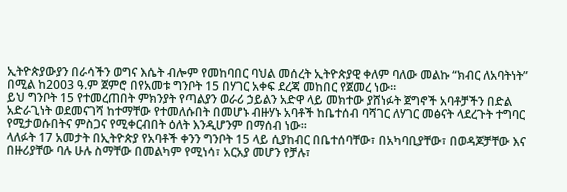ኢትዮጵያውያን በራሳችን ወግና እሴት ብሎም የመከባበር ባህል መሰረት ኢትዮጵያዊ ቀለም ባለው መልኩ “ክብር ለአባትነት” በሚል ከ2003 ዓ.ም ጀምሮ በየአመቱ ግንቦት 15 በሃገር አቀፍ ደረጃ መከበር የጀመረ ነው።
ይህ ግንቦት 15 የተመረጠበት ምክንያት የጣልያን ወራሪ ኃይልን አድዋ ላይ መክተው ያሸነፉት ጀግኖች አባቶቻችን በድል አድራጊነት ወደመናገሻ ከተማቸው የተመለሱበት በመሆኑ ብዙሃኑ አባቶች ከቤተሰብ ባሻገር ለሃገር መፅናት ላደረጉት ተግባር የሚታወሱበትና ምስጋና የሚቀርብበት ዕለት እንዲሆንም በማሰብ ነው፡፡
ላለፉት 17 አመታት በኢትዮጵያ የአባቶች ቀንን ግንቦት 15 ላይ ሲያከብር በቤተሰባቸው፣ በአካባቢያቸው፣ በወዳጆቻቸው እና በዙሪያቸው ባሉ ሁሉ ስማቸው በመልካም የሚነሳ፣ አርአያ መሆን የቻሉ፣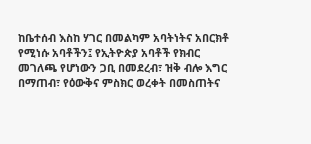ከቤተሰብ እስከ ሃገር በመልካም አባትነትና አበርክቶ የሚነሱ አባቶችን፤ የኢትዮጵያ አባቶች የክብር መገለጫ የሆነውን ጋቢ በመደረብ፣ ዝቅ ብሎ እግር በማጠብ፣ የዕውቅና ምስክር ወረቀት በመስጠትና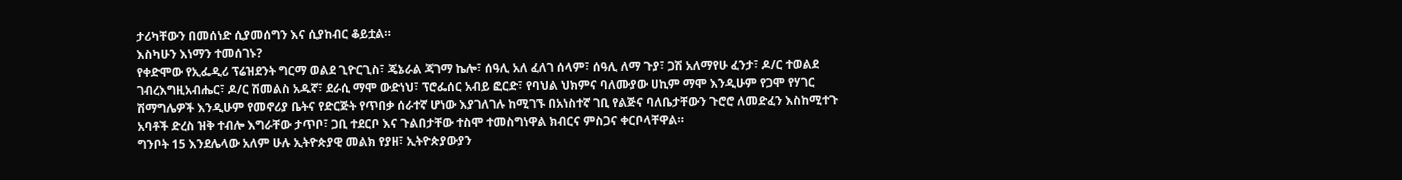ታሪካቸውን በመሰነድ ሲያመሰግን እና ሲያከብር ቆይቷል።
እስካሁን እነማን ተመሰገኑ?
የቀድሞው የኢፌዲሪ ፕሬዝደንት ግርማ ወልደ ጊዮርጊስ፣ ጄኔራል ጃገማ ኬሎ፣ ሰዓሊ አለ ፈለገ ሰላም፣ ሰዓሊ ለማ ጉያ፣ ጋሽ አለማየሁ ፈንታ፣ ዶ/ር ተወልደ ገብረእግዚአብሔር፣ ዶ/ር ሽመልስ አዱኛ፣ ደራሲ ማሞ ውድነህ፣ ፕሮፌሰር አብይ ፎርድ፣ የባህል ህክምና ባለሙያው ሀኪም ማሞ እንዲሁም የጋሞ የሃገር ሽማግሌዎች እንዲሁም የመኖሪያ ቤትና የድርጅት የጥበቃ ሰራተኛ ሆነው እያገለገሉ ከሚገኙ በአነስተኛ ገቢ የልጅና ባለቤታቸውን ጉሮሮ ለመድፈን እስከሚተጉ አባቶች ድረስ ዝቅ ተብሎ እግራቸው ታጥቦ፣ ጋቢ ተደርቦ እና ጉልበታቸው ተስሞ ተመስግነዋል ክብርና ምስጋና ቀርቦላቸዋል።
ግንቦት 15 እንደሌላው አለም ሁሉ ኢትዮጵያዊ መልክ የያዘ፣ ኢትዮጵያውያን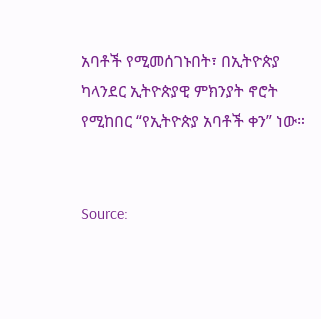አባቶች የሚመሰገኑበት፣ በኢትዮጵያ ካላንደር ኢትዮጵያዊ ምክንያት ኖሮት የሚከበር “የኢትዮጵያ አባቶች ቀን” ነው።


Source: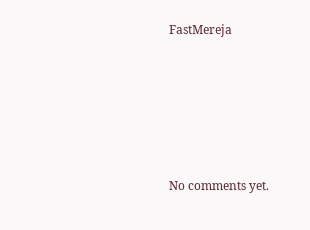FastMereja








No comments yet.